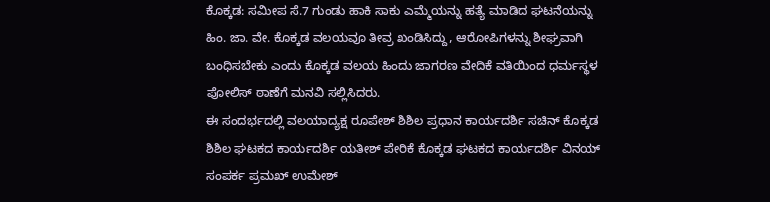ಕೊಕ್ಕಡ: ಸಮೀಪ ಸೆ.7 ಗುಂಡು ಹಾಕಿ ಸಾಕು ಎಮ್ಮೆಯನ್ನು ಹತ್ಯೆ ಮಾಡಿದ ಘಟನೆಯನ್ನು ಹಿಂ. ಜಾ. ವೇ. ಕೊಕ್ಕಡ ವಲಯವೂ ತೀವ್ರ ಖಂಡಿಸಿದ್ದು, ಆರೋಪಿಗಳನ್ನು ಶೀಘ್ರವಾಗಿ ಬಂಧಿಸಬೇಕು ಎಂದು ಕೊಕ್ಕಡ ವಲಯ ಹಿಂದು ಜಾಗರಣ ವೇದಿಕೆ ವತಿಯಿಂದ ಧರ್ಮಸ್ಥಳ ಪೋಲಿಸ್ ಠಾಣೆಗೆ ಮನವಿ ಸಲ್ಲಿಸಿದರು.
ಈ ಸಂದರ್ಭದಲ್ಲಿ ವಲಯಾದ್ಯಕ್ಷ ರೂಪೇಶ್ ಶಿಶಿಲ ಪ್ರಧಾನ ಕಾರ್ಯದರ್ಶಿ ಸಚಿನ್ ಕೊಕ್ಕಡ ಶಿಶಿಲ ಘಟಕದ ಕಾರ್ಯದರ್ಶಿ ಯತೀಶ್ ಪೇರಿಕೆ ಕೊಕ್ಕಡ ಘಟಕದ ಕಾರ್ಯದರ್ಶಿ ವಿನಯ್ ಸಂಪರ್ಕ ಪ್ರಮಖ್ ಉಮೇಶ್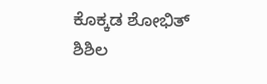ಕೊಕ್ಕಡ ಶೋಭಿತ್ ಶಿಶಿಲ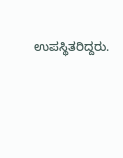ಉಪಸ್ಥಿತರಿದ್ದರು.